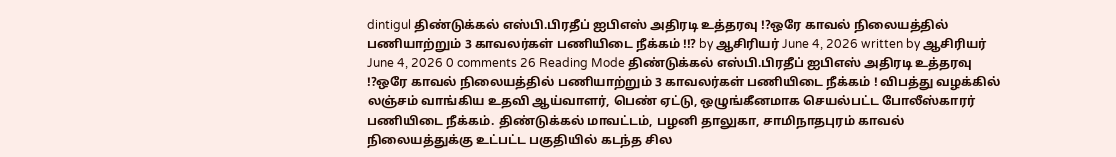dintigul திண்டுக்கல் எஸ்பி.பிரதீப் ஐபிஎஸ் அதிரடி உத்தரவு !?ஒரே காவல் நிலையத்தில் பணியாற்றும் 3 காவலர்கள் பணியிடை நீக்கம் !!? by ஆசிரியர் June 4, 2026 written by ஆசிரியர் June 4, 2026 0 comments 26 Reading Mode திண்டுக்கல் எஸ்பி.பிரதீப் ஐபிஎஸ் அதிரடி உத்தரவு !?ஒரே காவல் நிலையத்தில் பணியாற்றும் 3 காவலர்கள் பணியிடை நீக்கம் ! விபத்து வழக்கில் லஞ்சம் வாங்கிய உதவி ஆய்வாளர், பெண் ஏட்டு, ஒழுங்கீனமாக செயல்பட்ட போலீஸ்காரர் பணியிடை நீக்கம். திண்டுக்கல் மாவட்டம், பழனி தாலுகா, சாமிநாதபுரம் காவல் நிலையத்துக்கு உட்பட்ட பகுதியில் கடந்த சில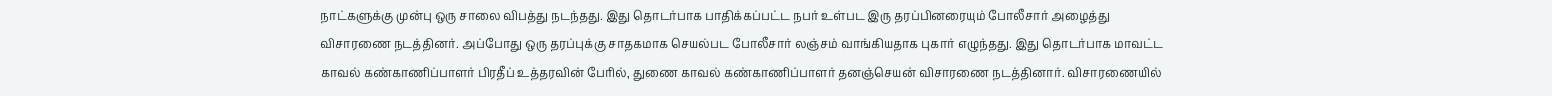நாட்களுக்கு முன்பு ஒரு சாலை விபத்து நடந்தது. இது தொடர்பாக பாதிக்கப்பட்ட நபர் உள்பட இரு தரப்பினரையும் போலீசார் அழைத்து விசாரணை நடத்தினர். அப்போது ஒரு தரப்புக்கு சாதகமாக செயல்பட போலீசார் லஞ்சம் வாங்கியதாக புகார் எழுந்தது. இது தொடர்பாக மாவட்ட காவல் கண்காணிப்பாளர் பிரதீப் உத்தரவின் பேரில், துணை காவல் கண்காணிப்பாளர் தனஞ்செயன் விசாரணை நடத்தினார். விசாரணையில்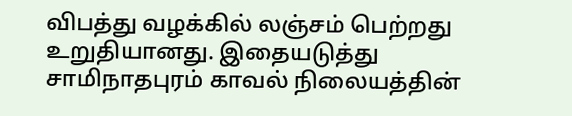விபத்து வழக்கில் லஞ்சம் பெற்றது உறுதியானது. இதையடுத்து சாமிநாதபுரம் காவல் நிலையத்தின்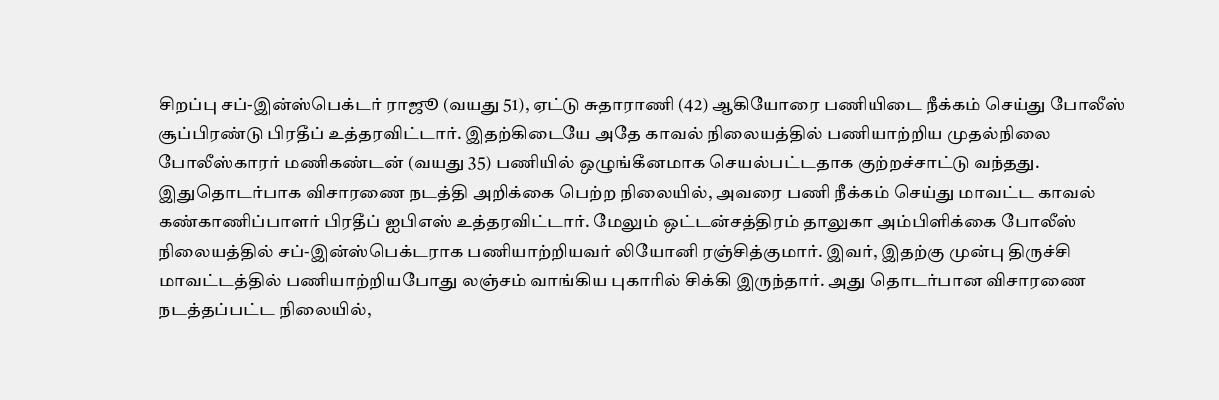சிறப்பு சப்-இன்ஸ்பெக்டர் ராஜூ (வயது 51), ஏட்டு சுதாராணி (42) ஆகியோரை பணியிடை நீக்கம் செய்து போலீஸ் சூப்பிரண்டு பிரதீப் உத்தரவிட்டார். இதற்கிடையே அதே காவல் நிலையத்தில் பணியாற்றிய முதல்நிலை போலீஸ்காரர் மணிகண்டன் (வயது 35) பணியில் ஒழுங்கீனமாக செயல்பட்டதாக குற்றச்சாட்டு வந்தது. இதுதொடர்பாக விசாரணை நடத்தி அறிக்கை பெற்ற நிலையில், அவரை பணி நீக்கம் செய்து மாவட்ட காவல் கண்காணிப்பாளர் பிரதீப் ஐபிஎஸ் உத்தரவிட்டார். மேலும் ஒட்டன்சத்திரம் தாலுகா அம்பிளிக்கை போலீஸ் நிலையத்தில் சப்-இன்ஸ்பெக்டராக பணியாற்றியவர் லியோனி ரஞ்சித்குமார். இவர், இதற்கு முன்பு திருச்சி மாவட்டத்தில் பணியாற்றியபோது லஞ்சம் வாங்கிய புகாரில் சிக்கி இருந்தார். அது தொடர்பான விசாரணை நடத்தப்பட்ட நிலையில்,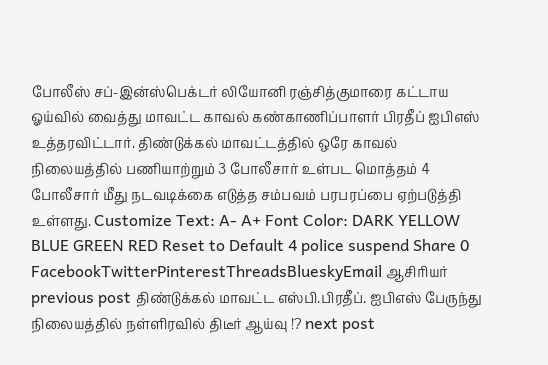போலீஸ் சப்-இன்ஸ்பெக்டர் லியோனி ரஞ்சித்குமாரை கட்டாய ஓய்வில் வைத்து மாவட்ட காவல் கண்காணிப்பாளர் பிரதீப் ஐபிஎஸ் உத்தரவிட்டார். திண்டுக்கல் மாவட்டத்தில் ஒரே காவல் நிலையத்தில் பணியாற்றும் 3 போலீசார் உள்பட மொத்தம் 4 போலீசார் மீது நடவடிக்கை எடுத்த சம்பவம் பரபரப்பை ஏற்படுத்தி உள்ளது. Customize Text: A- A+ Font Color: DARK YELLOW BLUE GREEN RED Reset to Default 4 police suspend Share 0 FacebookTwitterPinterestThreadsBlueskyEmail ஆசிரியர் previous post திண்டுக்கல் மாவட்ட எஸ்பி.பிரதீப். ஐபிஎஸ் பேருந்து நிலையத்தில் நள்ளிரவில் திடீர் ஆய்வு !? next post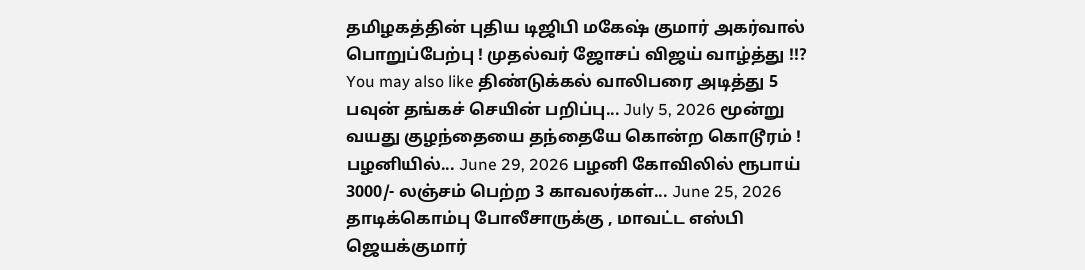தமிழகத்தின் புதிய டிஜிபி மகேஷ் குமார் அகர்வால் பொறுப்பேற்பு ! முதல்வர் ஜோசப் விஜய் வாழ்த்து !!? You may also like திண்டுக்கல் வாலிபரை அடித்து 5 பவுன் தங்கச் செயின் பறிப்பு... July 5, 2026 மூன்று வயது குழந்தையை தந்தையே கொன்ற கொடூரம் ! பழனியில்... June 29, 2026 பழனி கோவிலில் ரூபாய் 3000/- லஞ்சம் பெற்ற 3 காவலர்கள்... June 25, 2026 தாடிக்கொம்பு போலீசாருக்கு , மாவட்ட எஸ்பி ஜெயக்குமார்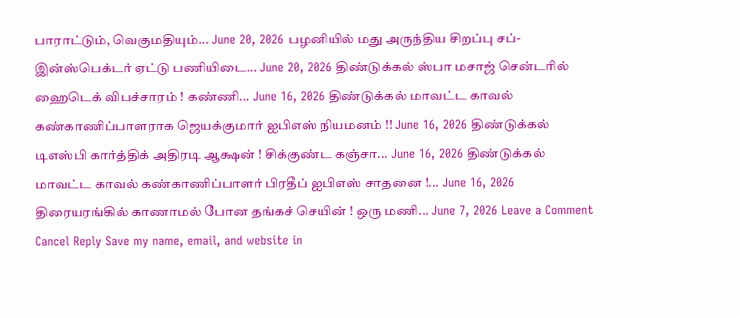பாராட்டும், வெகுமதியும்... June 20, 2026 பழனியில் மது அருந்திய சிறப்பு சப்- இன்ஸ்பெக்டர் ஏட்டு பணியிடை... June 20, 2026 திண்டுக்கல் ஸ்பா மசாஜ் சென்டரில் ஹைடெக் விபச்சாரம் ! கண்ணி... June 16, 2026 திண்டுக்கல் மாவட்ட காவல் கண்காணிப்பாளராக ஜெயக்குமார் ஐபிஎஸ் நியமனம் !! June 16, 2026 திண்டுக்கல் டிஎஸ்பி கார்த்திக் அதிரடி ஆக்ஷன் ! சிக்குண்ட கஞ்சா... June 16, 2026 திண்டுக்கல் மாவட்ட காவல் கண்காணிப்பாளர் பிரதீப் ஐபிஎஸ் சாதனை !... June 16, 2026 திரையரங்கில் காணாமல் போன தங்கச் செயின் ! ஒரு மணி... June 7, 2026 Leave a Comment Cancel Reply Save my name, email, and website in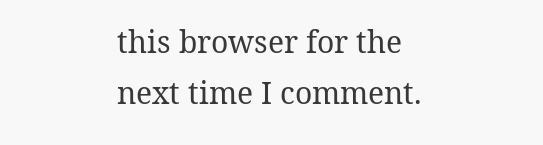this browser for the next time I comment.